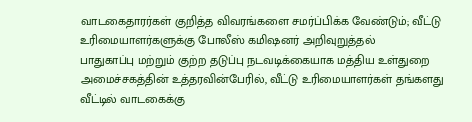வாடகைதாரர்கள் குறித்த விவரங்களை சமர்ப்பிக்க வேண்டும்; வீட்டு உரிமையாளர்களுக்கு போலீஸ் கமிஷனர் அறிவுறுத்தல்
பாதுகாப்பு மற்றும் குற்ற தடுப்பு நடவடிக்கையாக மத்திய உள்துறை அமைச்சகத்தின் உத்தரவின்பேரில், வீட்டு உரிமையாளர்கள் தங்களது வீட்டில் வாடகைக்கு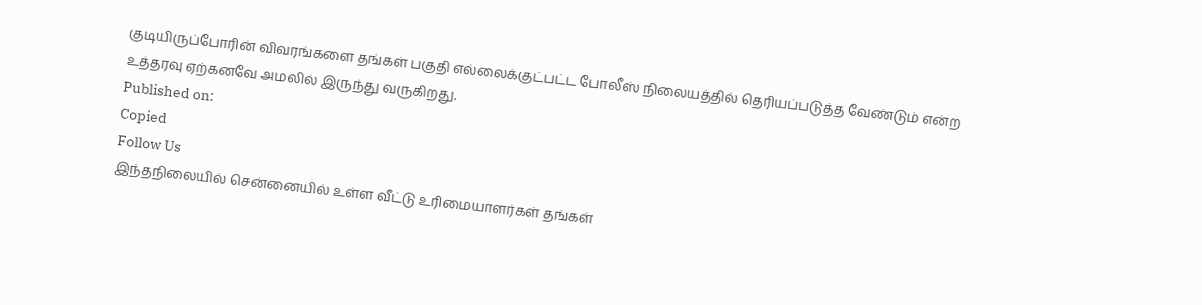குடியிருப்போரின் விவரங்களை தங்கள் பகுதி எல்லைக்குட்பட்ட போலீஸ் நிலையத்தில் தெரியப்படுத்த வேண்டும் என்ற உத்தரவு ஏற்கனவே அமலில் இருந்து வருகிறது.
Published on:
Copied
Follow Us
இந்தநிலையில் சென்னையில் உள்ள வீட்டு உரிமையாளர்கள் தங்கள்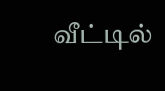வீட்டில்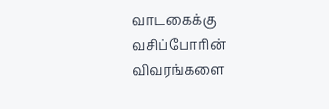வாடகைக்கு வசிப்போரின் விவரங்களை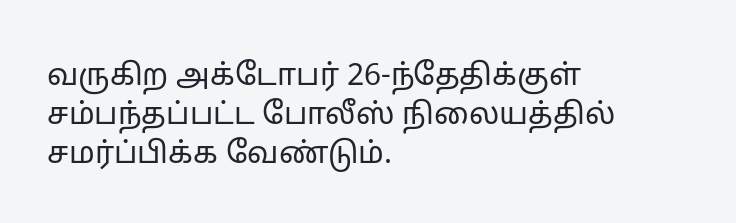வருகிற அக்டோபர் 26-ந்தேதிக்குள் சம்பந்தப்பட்ட போலீஸ் நிலையத்தில் சமர்ப்பிக்க வேண்டும்.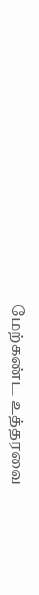மேற்கண்ட உத்தரவை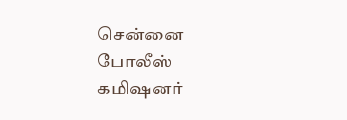சென்னை போலீஸ் கமிஷனர்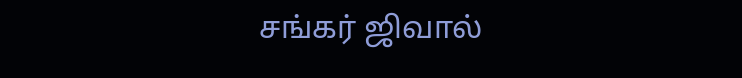சங்கர் ஜிவால்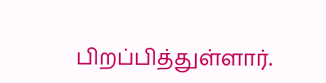பிறப்பித்துள்ளார்.